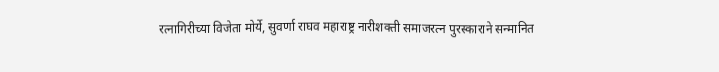रत्नागिरीच्या विजेता मोर्ये, सुवर्णा राघव महाराष्ट्र नारीशक्ती समाजरत्न पुरस्काराने सन्मानित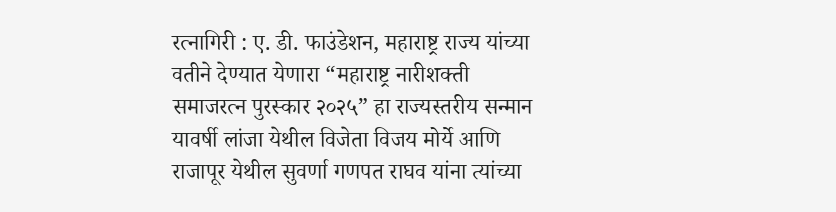रत्नागिरी : ए. डी. फाउंडेशन, महाराष्ट्र राज्य यांच्या वतीने देण्यात येणारा “महाराष्ट्र नारीशक्ती समाजरत्न पुरस्कार २०२५” हा राज्यस्तरीय सन्मान यावर्षी लांजा येथील विजेता विजय मोर्ये आणि राजापूर येथील सुवर्णा गणपत राघव यांना त्यांच्या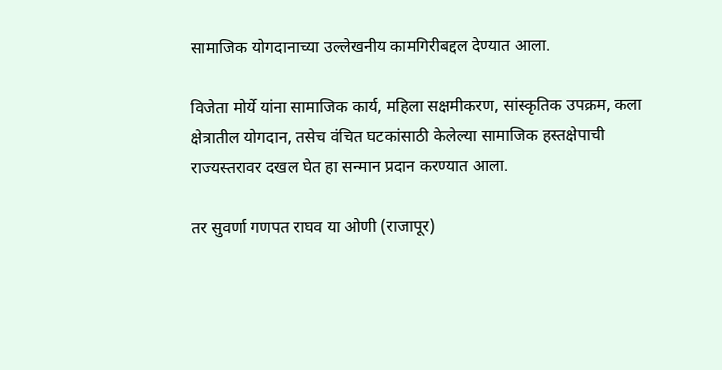सामाजिक योगदानाच्या उल्लेखनीय कामगिरीबद्दल देण्यात आला.

विजेता मोर्ये यांना सामाजिक कार्य, महिला सक्षमीकरण, सांस्कृतिक उपक्रम, कला क्षेत्रातील योगदान, तसेच वंचित घटकांसाठी केलेल्या सामाजिक हस्तक्षेपाची राज्यस्तरावर दखल घेत हा सन्मान प्रदान करण्यात आला.

तर सुवर्णा गणपत राघव या ओणी (राजापूर)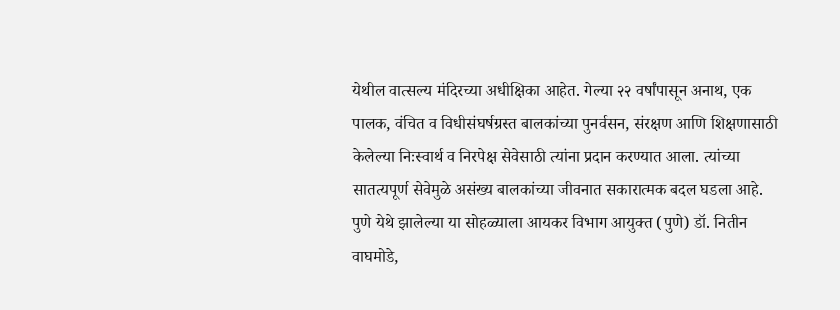येथील वात्सल्य मंदिरच्या अधीक्षिका आहेत. गेल्या २२ वर्षांपासून अनाथ, एक पालक, वंचित व विधीसंघर्षग्रस्त बालकांच्या पुनर्वसन, संरक्षण आणि शिक्षणासाठी केलेल्या निःस्वार्थ व निरपेक्ष सेवेसाठी त्यांना प्रदान करण्यात आला. त्यांच्या सातत्यपूर्ण सेवेमुळे असंख्य बालकांच्या जीवनात सकारात्मक बदल घडला आहे.
पुणे येथे झालेल्या या सोहळ्याला आयकर विभाग आयुक्त (पुणे) डॉ. नितीन वाघमोडे,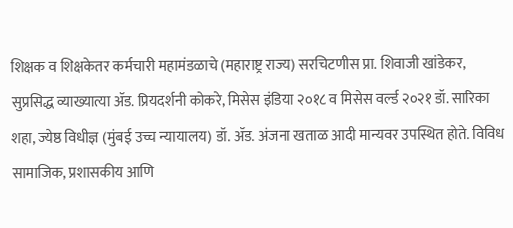शिक्षक व शिक्षकेतर कर्मचारी महामंडळाचे (महाराष्ट्र राज्य) सरचिटणीस प्रा. शिवाजी खांडेकर, सुप्रसिद्ध व्याख्यात्या ॲड. प्रियदर्शनी कोकरे, मिसेस इंडिया २०१८ व मिसेस वर्ल्ड २०२१ डॉ. सारिका शहा, ज्येष्ठ विधीज्ञ (मुंबई उच्च न्यायालय) डॉ. ॲड. अंजना खताळ आदी मान्यवर उपस्थित होते. विविध सामाजिक, प्रशासकीय आणि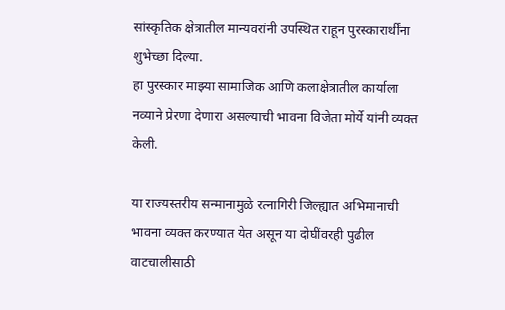सांस्कृतिक क्षेत्रातील मान्यवरांनी उपस्थित राहून पुरस्कारार्थींना शुभेच्छा दिल्या.
हा पुरस्कार माझ्या सामाजिक आणि कलाक्षेत्रातील कार्याला नव्याने प्रेरणा देणारा असल्याची भावना विजेता मोर्ये यांनी व्यक्त केली.

या राज्यस्तरीय सन्मानामुळे रत्नागिरी जिल्ह्यात अभिमानाची भावना व्यक्त करण्यात येत असून या दोघींवरही पुढील वाटचालीसाठी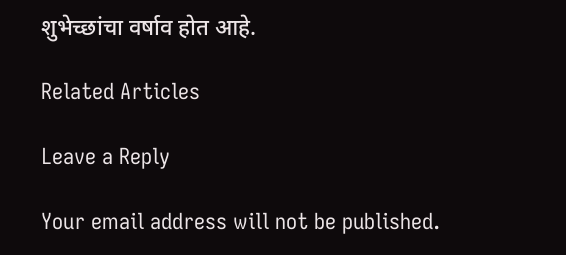शुभेच्छांचा वर्षाव होत आहे.

Related Articles

Leave a Reply

Your email address will not be published.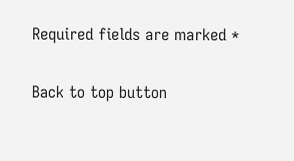Required fields are marked *

Back to top button